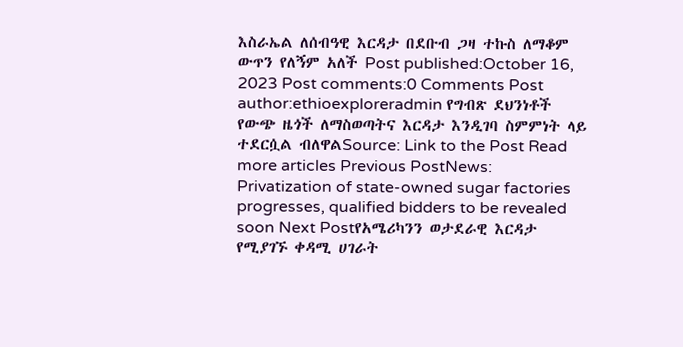እስራኤል ለሰብዓዊ እርዳታ በደቡብ ጋዛ ተኩስ ለማቆም ውጥን የለኝም አለች Post published:October 16, 2023 Post comments:0 Comments Post author:ethioexploreradmin የግብጽ ደህንነቶች የውጭ ዜጎች ለማስወጣትና እርዳታ እንዲገባ ስምምነት ላይ ተደርሷል ብለዋልSource: Link to the Post Read more articles Previous PostNews: Privatization of state-owned sugar factories progresses, qualified bidders to be revealed soon Next Postየአሜሪካንን ወታደራዊ እርዳታ የሚያገኙ ቀዳሚ ሀገራት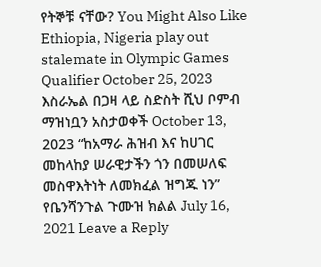የትኞቹ ናቸው? You Might Also Like Ethiopia, Nigeria play out stalemate in Olympic Games Qualifier October 25, 2023 እስራኤል በጋዛ ላይ ስድስት ሺህ ቦምብ ማዝነቧን አስታወቀች October 13, 2023 “ከአማራ ሕዝብ እና ከሀገር መከላከያ ሠራዊታችን ጎን በመሠለፍ መስዋእትነት ለመክፈል ዝግጁ ነን” የቤንሻንጉል ጉሙዝ ክልል July 16, 2021 Leave a Reply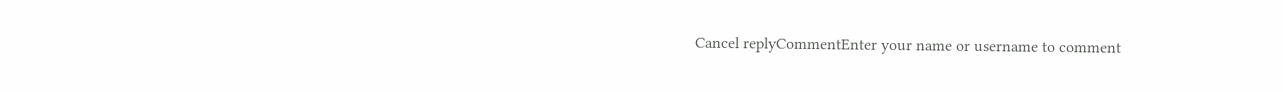Cancel replyCommentEnter your name or username to comment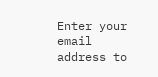Enter your email address to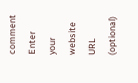comment Enter your website URL (optional)